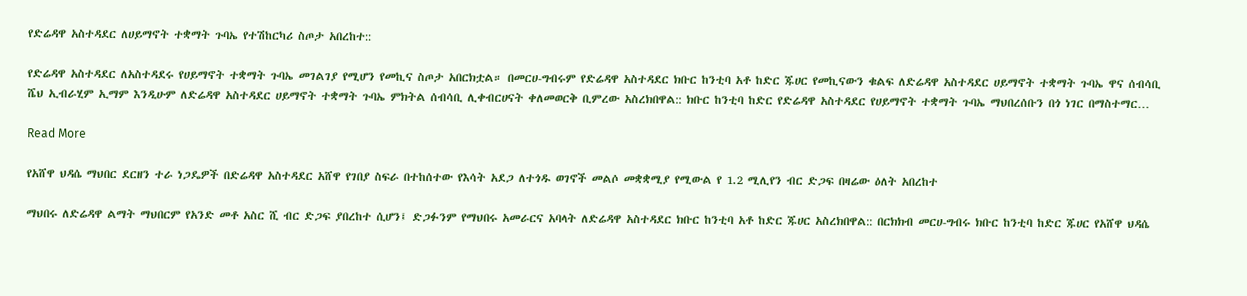የድሬዳዋ አስተዳደር ለሀይማኖት ተቋማት ጉባኤ የተሽከርካሪ ስጦታ አበረከተ::

የድሬዳዋ አስተዳደር ለአስተዳደሩ የሀይማኖት ተቋማት ጉባኤ መገልገያ የሚሆን የመኪና ስጦታ አበርክቷል። በመርሀ-ግብሩም የድሬዳዋ አስተዳደር ክቡር ከንቲባ አቶ ከድር ጁሀር የመኪናውን ቁልፍ ለድሬዳዋ አስተዳደር ሀይማኖት ተቋማት ጉባኤ ዋና ሰብሳቢ ሼህ ኢብራሂም ኢማም እንዲሁም ለድሬዳዋ አስተዳደር ሀይማኖት ተቋማት ጉባኤ ምክትል ሰብሳቢ ሊቀብርሀናት ቀለመወርቅ ቢምረው አስረክበዋል:: ክቡር ከንቲባ ከድር የድሬዳዋ አስተዳደር የሀይማኖት ተቋማት ጉባኤ ማህበረሰቡን በጎ ነገር በማስተማር…

Read More

የአሸዋ ህዳሴ ማህበር ደርዘን ተራ ነጋዴዎች በድሬዳዋ አስተዳደር አሸዋ የገበያ ስፍራ በተከሰተው የእሳት አደጋ ለተጎዱ ወገኖች መልሶ መቋቋሚያ የሚውል የ 1.2 ሚሊየን ብር ድጋፍ በዛሬው ዕለት አበረከተ

ማህበሩ ለድሬዳዋ ልማት ማህበርም የአንድ መቶ አስር ሺ ብር ድጋፍ ያበረከተ ሲሆን፤ ድጋፉንም የማህበሩ አመራርና አባላት ለድሬዳዋ አስተዳደር ክቡር ከንቲባ አቶ ከድር ጁሀር አስረክበዋል:: በርክክብ መርሀ-ግብሩ ክቡር ከንቲባ ከድር ጁሀር የአሸዋ ህዳሴ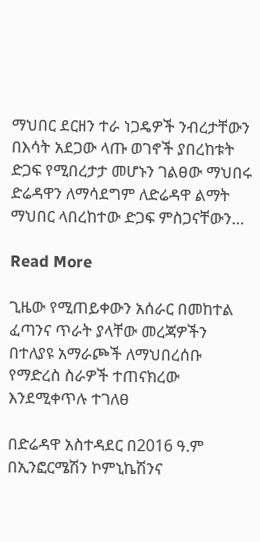ማህበር ደርዘን ተራ ነጋዴዎች ንብረታቸውን በእሳት አደጋው ላጡ ወገኖች ያበረከቱት ድጋፍ የሚበረታታ መሆኑን ገልፀው ማህበሩ ድሬዳዋን ለማሳደግም ለድሬዳዋ ልማት ማህበር ላበረከተው ድጋፍ ምስጋናቸውን…

Read More

ጊዜው የሚጠይቀውን አሰራር በመከተል ፈጣንና ጥራት ያላቸው መረጃዎችን በተለያዩ አማራጮች ለማህበረሰቡ የማድረስ ስራዎች ተጠናክረው እንደሚቀጥሉ ተገለፀ

በድሬዳዋ አስተዳደር በ2016 ዓ.ም በኢንፎርሜሽን ኮምኒኬሽንና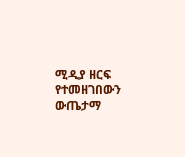ሚዲያ ዘርፍ የተመዘገበውን ውጤታማ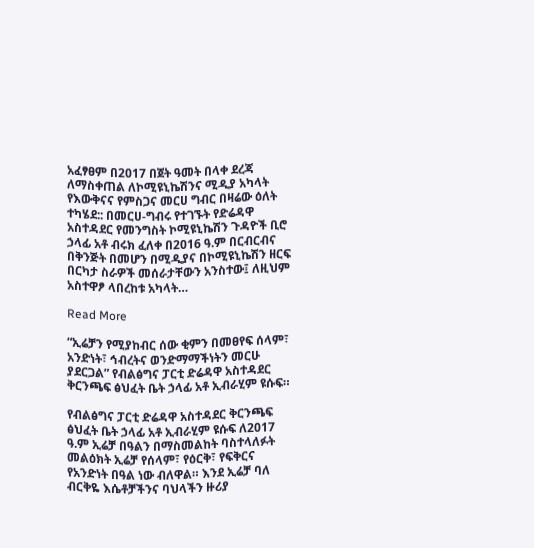አፈፃፀም በ2017 በጀት ዓመት በላቀ ደረጃ ለማስቀጠል ለኮሚዩኒኬሽንና ሚዲያ አካላት የእውቅናና የምስጋና መርሀ ግብር በዛሬው ዕለት ተካሄደ:: በመርሀ-ግብሩ የተገኙት የድሬዳዋ አስተዳደር የመንግስት ኮሚዩኒኬሽን ጉዳዮች ቢሮ ኃላፊ አቶ ብሩክ ፈለቀ በ2016 ዓ.ም በርብርብና በቅንጅት በመሆን በሚዲያና በኮሚዩኒኬሽን ዘርፍ በርካታ ስራዎች መሰራታቸውን አንስተው፤ ለዚህም አስተዋፆ ላበረከቱ አካላት…

Read More

“ኢሬቻን የሚያከብር ሰው ቂምን በመፀየፍ ሰላም፣ አንድነት፣ ኅብረትና ወንድማማችነትን መርሁ ያደርጋል” የብልፅግና ፓርቲ ድሬዳዋ አስተዳደር ቅርንጫፍ ፅህፈት ቤት ኃላፊ አቶ ኢብራሂም ዩሱፍ።

የብልፅግና ፓርቲ ድሬዳዋ አስተዳደር ቅርንጫፍ ፅህፈት ቤት ኃላፊ አቶ ኢብራሂም ዩሱፍ ለ2017 ዓ.ም ኢሬቻ በዓልን በማስመልከት ባስተላለፉት መልዕክት ኢሬቻ የሰላም፣ የዕርቅ፣ የፍቅርና የአንድነት በዓል ነው ብለዋል። እንደ ኢሬቻ ባለ ብርቅዬ እሴቶቻችንና ባህላችን ዙሪያ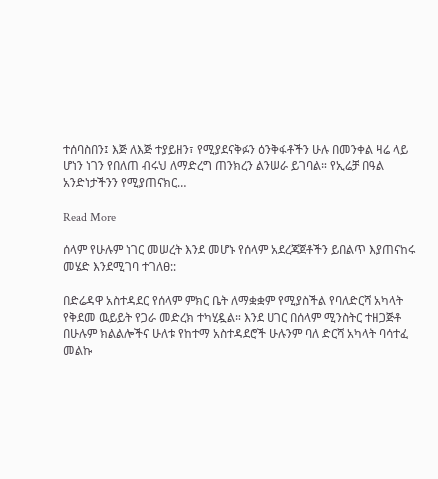ተሰባስበን፤ እጅ ለእጅ ተያይዘን፣ የሚያደናቅፉን ዕንቅፋቶችን ሁሉ በመንቀል ዛሬ ላይ ሆነን ነገን የበለጠ ብሩህ ለማድረግ ጠንክረን ልንሠራ ይገባል። የኢሬቻ በዓል አንድነታችንን የሚያጠናክር…

Read More

ሰላም የሁሉም ነገር መሠረት እንደ መሆኑ የሰላም አደረጃጀቶችን ይበልጥ እያጠናከሩ መሄድ እንደሚገባ ተገለፀ::

በድሬዳዋ አስተዳደር የሰላም ምክር ቤት ለማቋቋም የሚያስችል የባለድርሻ አካላት የቅደመ ዉይይት የጋራ መድረክ ተካሂዷል። እንደ ሀገር በሰላም ሚንስትር ተዘጋጅቶ በሁሉም ክልልሎችና ሁለቱ የከተማ አስተዳደሮች ሁሉንም ባለ ድርሻ አካላት ባሳተፈ መልኩ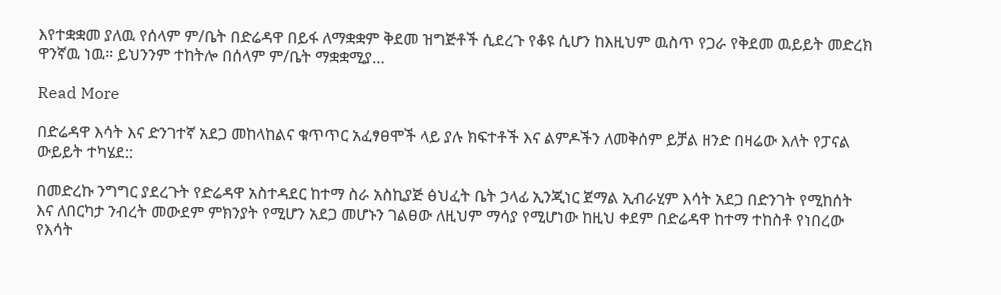እየተቋቋመ ያለዉ የሰላም ም/ቤት በድሬዳዋ በይፋ ለማቋቋም ቅደመ ዝግጅቶች ሲደረጉ የቆዩ ሲሆን ከእዚህም ዉስጥ የጋራ የቅደመ ዉይይት መድረክ ዋንኛዉ ነዉ። ይህንንም ተከትሎ በሰላም ም/ቤት ማቋቋሚያ…

Read More

በድሬዳዋ እሳት እና ድንገተኛ አደጋ መከላከልና ቁጥጥር አፈፃፀሞች ላይ ያሉ ክፍተቶች እና ልምዶችን ለመቅሰም ይቻል ዘንድ በዛሬው እለት የፓናል ውይይት ተካሄደ::

በመድረኩ ንግግር ያደረጉት የድሬዳዋ አስተዳደር ከተማ ስራ አስኪያጅ ፅህፈት ቤት ኃላፊ ኢንጂነር ጀማል ኢብራሂም እሳት አደጋ በድንገት የሚከሰት እና ለበርካታ ንብረት መውደም ምክንያት የሚሆን አደጋ መሆኑን ገልፀው ለዚህም ማሳያ የሚሆነው ከዚህ ቀደም በድሬዳዋ ከተማ ተከስቶ የነበረው የእሳት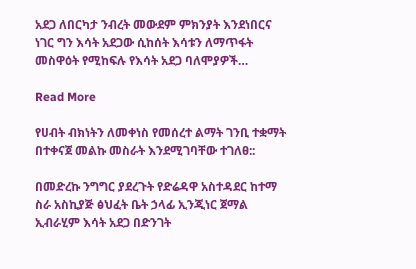አደጋ ለበርካታ ንብረት መውደም ምክንያት እንደነበርና ነገር ግን እሳት አደጋው ሲከሰት እሳቱን ለማጥፋት መስዋዕት የሚከፍሉ የእሳት አደጋ ባለሞያዎች…

Read More

የሀብት ብክነትን ለመቀነስ የመሰረተ ልማት ገንቢ ተቋማት በተቀናጀ መልኩ መስራት እንደሚገባቸው ተገለፀ::

በመድረኩ ንግግር ያደረጉት የድሬዳዋ አስተዳደር ከተማ ስራ አስኪያጅ ፅህፈት ቤት ኃላፊ ኢንጂነር ጀማል ኢብራሂም እሳት አደጋ በድንገት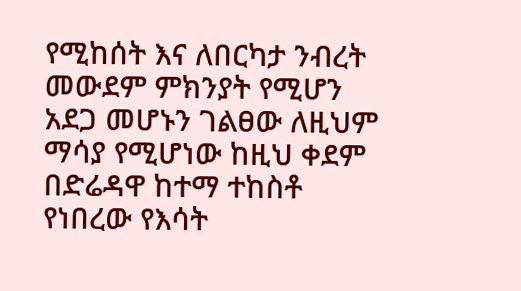የሚከሰት እና ለበርካታ ንብረት መውደም ምክንያት የሚሆን አደጋ መሆኑን ገልፀው ለዚህም ማሳያ የሚሆነው ከዚህ ቀደም በድሬዳዋ ከተማ ተከስቶ የነበረው የእሳት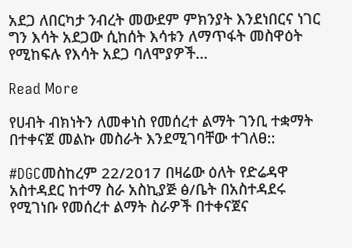አደጋ ለበርካታ ንብረት መውደም ምክንያት እንደነበርና ነገር ግን እሳት አደጋው ሲከሰት እሳቱን ለማጥፋት መስዋዕት የሚከፍሉ የእሳት አደጋ ባለሞያዎች…

Read More

የሀብት ብክነትን ለመቀነስ የመሰረተ ልማት ገንቢ ተቋማት በተቀናጀ መልኩ መስራት እንደሚገባቸው ተገለፀ::

#DGCመስከረም 22/2017 በዛሬው ዕለት የድሬዳዋ አስተዳደር ከተማ ስራ አስኪያጅ ፅ/ቤት በአስተዳደሩ የሚገነቡ የመሰረተ ልማት ስራዎች በተቀናጀና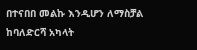በተናበበ መልኩ እንዲሆን ለማስቻል ከባለድርሻ አካላት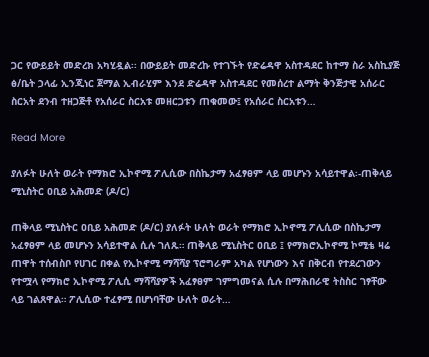ጋር የውይይት መድረክ አካሂዷል፡፡ በውይይት መድረኩ የተገኙት የድሬዳዋ አስተዳደር ከተማ ስራ አስኪያጅ ፅ/ቤት ኃላፊ ኢንጂነር ጀማል ኢብራሂም እንደ ድሬዳዋ አስተዳደር የመሰረተ ልማት ቅንጅታዊ አሰራር ስርአት ደንብ ተዘጋጅቶ የአሰራር ስርአቱ መዘርጋቱን ጠቁመው፤ የአሰራር ስርአቱን…

Read More

ያለፉት ሁለት ወራት የማክሮ ኢኮኖሚ ፖሊሲው በስኬታማ አፈፃፀም ላይ መሆኑን አሳይተዋል፡-ጠቅላይ ሚኒስትር ዐቢይ አሕመድ (ዶ/ር)

ጠቅላይ ሚኒስትር ዐቢይ አሕመድ (ዶ/ር) ያለፉት ሁለት ወራት የማክሮ ኢኮኖሚ ፖሊሲው በስኬታማ አፈፃፀም ላይ መሆኑን አሳይተዋል ሲሉ ገለጹ። ጠቅላይ ሚኒስትር ዐቢይ ፤ የማክሮኢኮኖሚ ኮሚቴ ዛሬ ጠዋት ተሰብስቦ የሀገር በቀል የኢኮኖሚ ማሻሻያ ፕሮግራም አካል የሆነውን እና በቅርብ የተደረገውን የተሟላ የማክሮ ኢኮኖሚ ፖሊሲ ማሻሻያዎች አፈፃፀም ገምግመናል ሲሉ በማሕበራዊ ትስስር ገፃቸው ላይ ገልጸዋል። ፖሊሲው ተፈፃሚ በሆነባቸው ሁለት ወራት…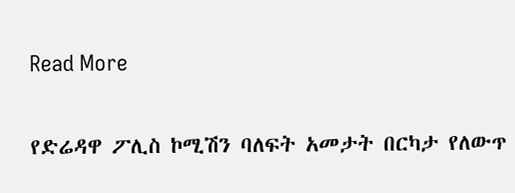Read More

የድሬዳዋ ፖሊስ ኮሚሽን ባለፍት አመታት በርካታ የለውጥ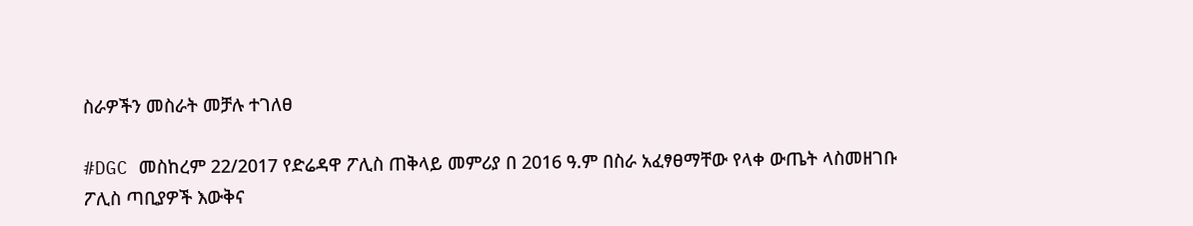ስራዎችን መስራት መቻሉ ተገለፀ

#DGC መስከረም 22/2017 የድሬዳዋ ፖሊስ ጠቅላይ መምሪያ በ 2016 ዓ.ም በስራ አፈፃፀማቸው የላቀ ውጤት ላስመዘገቡ ፖሊስ ጣቢያዎች እውቅና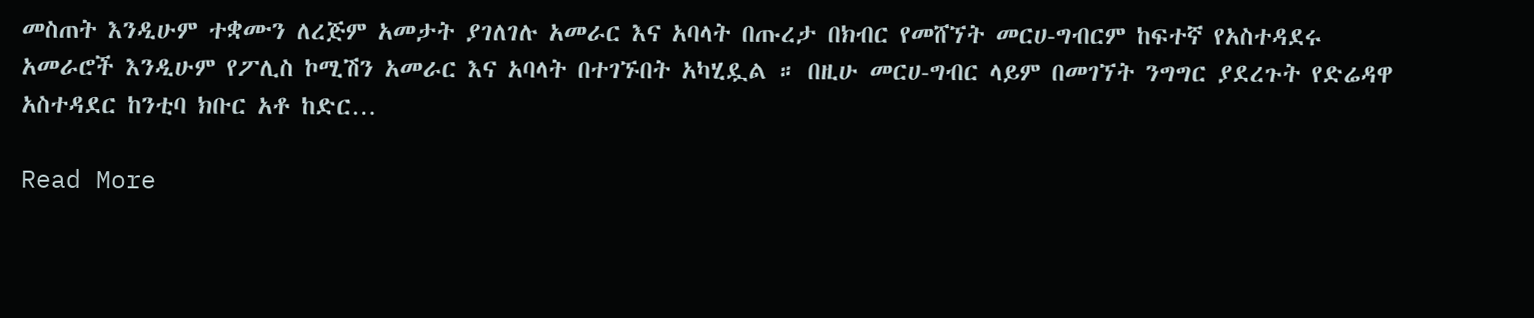መስጠት እንዲሁም ተቋሙን ለረጅም አመታት ያገለገሉ አመራር እና አባላት በጡረታ በክብር የመሸኘት መርሀ-ግብርም ከፍተኛ የአስተዳደሩ አመራሮች እንዲሁም የፖሊስ ኮሚሽን አመራር እና አባላት በተገኙበት አካሂዷል ። በዚሁ መርሀ-ግብር ላይም በመገኘት ንግግር ያደረጉት የድሬዳዋ አስተዳደር ከንቲባ ክቡር አቶ ከድር…

Read More